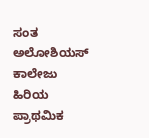ಸಂತ ಅಲೋಶಿಯಸ್ ಕಾಲೇಜು ಹಿರಿಯ ಪ್ರಾಥಮಿಕ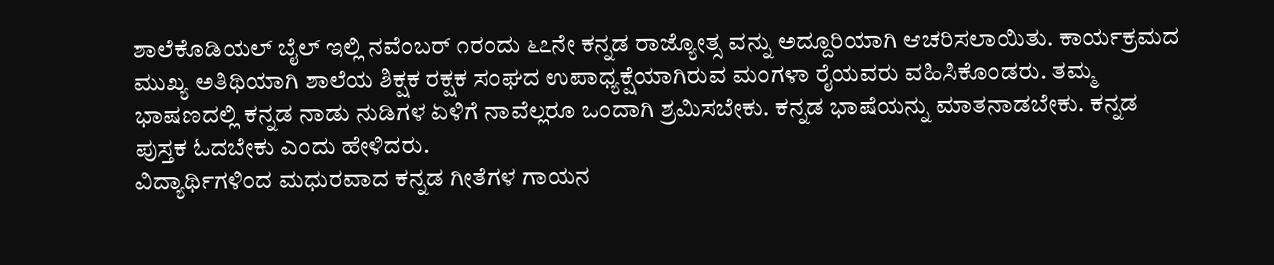ಶಾಲೆಕೊಡಿಯಲ್ ಬೈಲ್ ಇಲ್ಲಿ ನವೆಂಬರ್ ೧ರಂದು ೬೭ನೇ ಕನ್ನಡ ರಾಜ್ಯೋತ್ಸ ವನ್ನು ಅದ್ದೂರಿಯಾಗಿ ಆಚರಿಸಲಾಯಿತು. ಕಾರ್ಯಕ್ರಮದ ಮುಖ್ಯ ಅತಿಥಿಯಾಗಿ ಶಾಲೆಯ ಶಿಕ್ಷಕ ರಕ್ಷಕ ಸಂಘದ ಉಪಾಧ್ಯಕ್ಷೆಯಾಗಿರುವ ಮಂಗಳಾ ರೈಯವರು ವಹಿಸಿಕೊಂಡರು. ತಮ್ಮ ಭಾಷಣದಲ್ಲಿ ಕನ್ನಡ ನಾಡು ನುಡಿಗಳ ಏಳಿಗೆ ನಾವೆಲ್ಲರೂ ಒಂದಾಗಿ ಶ್ರಮಿಸಬೇಕು. ಕನ್ನಡ ಭಾಷೆಯನ್ನು ಮಾತನಾಡಬೇಕು. ಕನ್ನಡ ಪುಸ್ತಕ ಓದಬೇಕು ಎಂದು ಹೇಳಿದರು.
ವಿದ್ಯಾರ್ಥಿಗಳಿಂದ ಮಧುರವಾದ ಕನ್ನಡ ಗೀತೆಗಳ ಗಾಯನ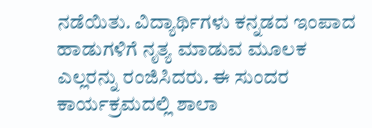ನಡೆಯಿತು. ವಿದ್ಯಾರ್ಥಿಗಳು ಕನ್ನಡದ ಇಂಪಾದ ಹಾಡುಗಳಿಗೆ ನೃತ್ಯ ಮಾಡುವ ಮೂಲಕ ಎಲ್ಲರನ್ನು ರಂಜಿಸಿದರು. ಈ ಸುಂದರ ಕಾರ್ಯಕ್ರಮದಲ್ಲಿ ಶಾಲಾ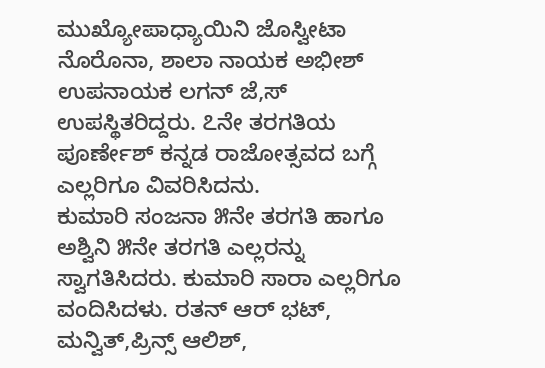ಮುಖ್ಯೋಪಾಧ್ಯಾಯಿನಿ ಜೊಸ್ವೀಟಾ ನೊರೊನಾ, ಶಾಲಾ ನಾಯಕ ಅಭೀಶ್ ಉಪನಾಯಕ ಲಗನ್ ಜೆ,ಸ್ ಉಪಸ್ಥಿತರಿದ್ದರು. ೭ನೇ ತರಗತಿಯ ಪೂರ್ಣೇಶ್ ಕನ್ನಡ ರಾಜೋತ್ಸವದ ಬಗ್ಗೆ ಎಲ್ಲರಿಗೂ ವಿವರಿಸಿದನು.
ಕುಮಾರಿ ಸಂಜನಾ ೫ನೇ ತರಗತಿ ಹಾಗೂ ಅಶ್ವಿನಿ ೫ನೇ ತರಗತಿ ಎಲ್ಲರನ್ನು ಸ್ವಾಗತಿಸಿದರು. ಕುಮಾರಿ ಸಾರಾ ಎಲ್ಲರಿಗೂ ವಂದಿಸಿದಳು. ರತನ್ ಆರ್ ಭಟ್, ಮನ್ವಿತ್,ಪ್ರಿನ್ಸ್ ಆಲಿಶ್,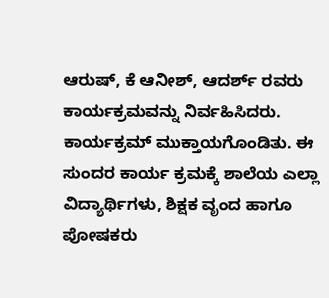ಆರುಷ್, ಕೆ ಆನೀಶ್, ಆದರ್ಶ್ ರವರು ಕಾರ್ಯಕ್ರಮವನ್ನು ನಿರ್ವಹಿಸಿದರು. ಕಾರ್ಯಕ್ರಮ್ ಮುಕ್ತಾಯಗೊಂಡಿತು. ಈ ಸುಂದರ ಕಾರ್ಯ ಕ್ರಮಕ್ಕೆ ಶಾಲೆಯ ಎಲ್ಲಾ ವಿದ್ಯಾರ್ಥಿಗಳು, ಶಿಕ್ಷಕ ವೃಂದ ಹಾಗೂ ಪೋಷಕರು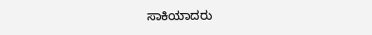ಸಾಕಿಯಾದರು